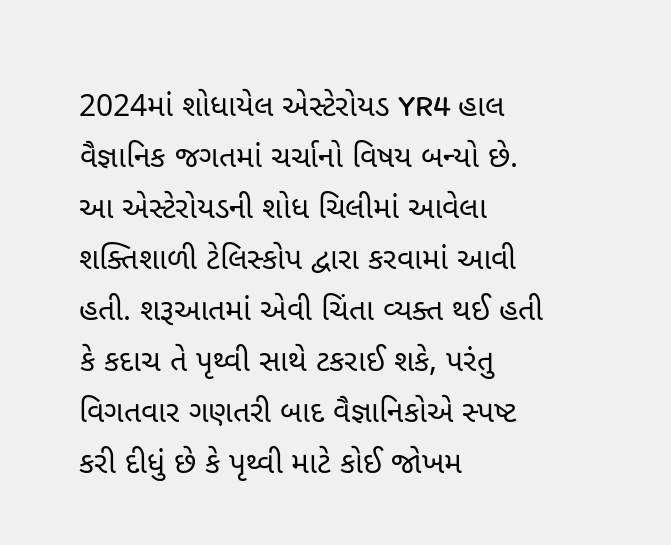2024માં શોધાયેલ એસ્ટેરોયડ YR4 હાલ વૈજ્ઞાનિક જગતમાં ચર્ચાનો વિષય બન્યો છે. આ એસ્ટેરોયડની શોધ ચિલીમાં આવેલા શક્તિશાળી ટેલિસ્કોપ દ્વારા કરવામાં આવી હતી. શરૂઆતમાં એવી ચિંતા વ્યક્ત થઈ હતી કે કદાચ તે પૃથ્વી સાથે ટકરાઈ શકે, પરંતુ વિગતવાર ગણતરી બાદ વૈજ્ઞાનિકોએ સ્પષ્ટ કરી દીધું છે કે પૃથ્વી માટે કોઈ જોખમ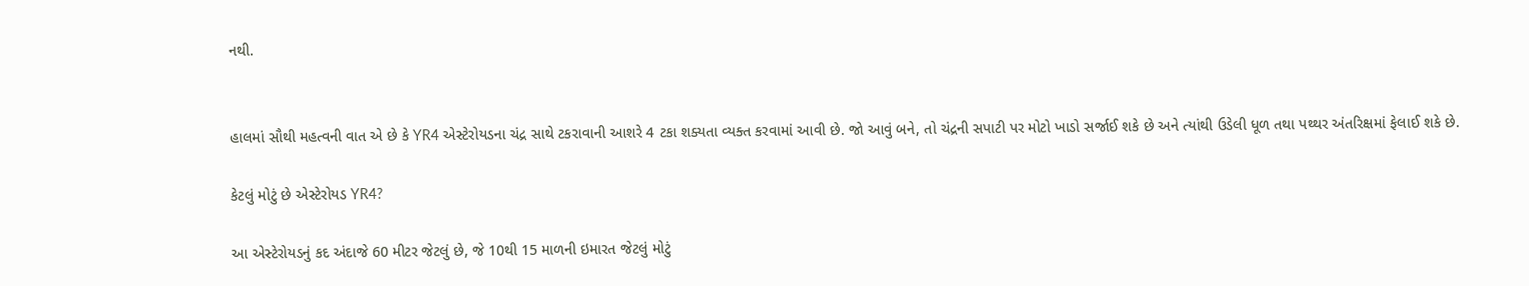નથી.


હાલમાં સૌથી મહત્વની વાત એ છે કે YR4 એસ્ટેરોયડના ચંદ્ર સાથે ટકરાવાની આશરે 4 ટકા શક્યતા વ્યક્ત કરવામાં આવી છે. જો આવું બને, તો ચંદ્રની સપાટી પર મોટો ખાડો સર્જાઈ શકે છે અને ત્યાંથી ઉડેલી ધૂળ તથા પથ્થર અંતરિક્ષમાં ફેલાઈ શકે છે.

કેટલું મોટું છે એસ્ટેરોયડ YR4?

આ એસ્ટેરોયડનું કદ અંદાજે 60 મીટર જેટલું છે, જે 10થી 15 માળની ઇમારત જેટલું મોટું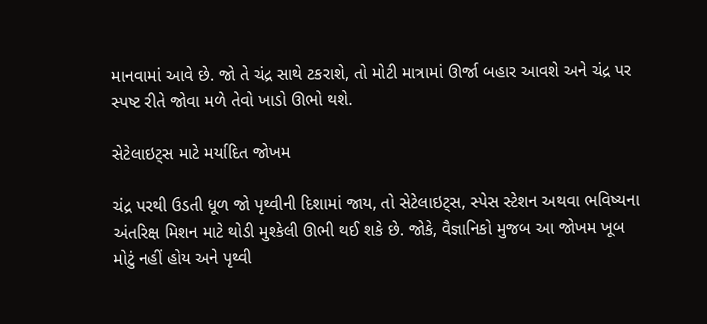માનવામાં આવે છે. જો તે ચંદ્ર સાથે ટકરાશે, તો મોટી માત્રામાં ઊર્જા બહાર આવશે અને ચંદ્ર પર સ્પષ્ટ રીતે જોવા મળે તેવો ખાડો ઊભો થશે.

સેટેલાઇટ્સ માટે મર્યાદિત જોખમ

ચંદ્ર પરથી ઉડતી ધૂળ જો પૃથ્વીની દિશામાં જાય, તો સેટેલાઇટ્સ, સ્પેસ સ્ટેશન અથવા ભવિષ્યના અંતરિક્ષ મિશન માટે થોડી મુશ્કેલી ઊભી થઈ શકે છે. જોકે, વૈજ્ઞાનિકો મુજબ આ જોખમ ખૂબ મોટું નહીં હોય અને પૃથ્વી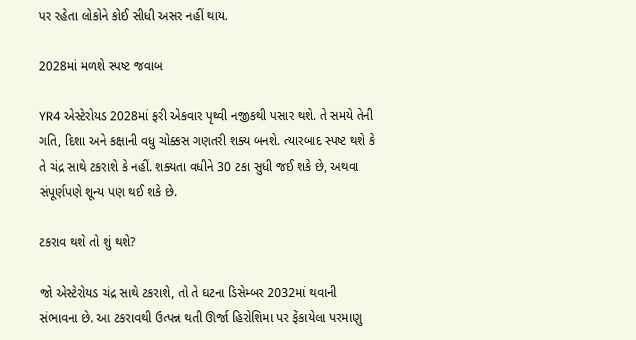પર રહેતા લોકોને કોઈ સીધી અસર નહીં થાય.

2028માં મળશે સ્પષ્ટ જવાબ

YR4 એસ્ટેરોયડ 2028માં ફરી એકવાર પૃથ્વી નજીકથી પસાર થશે. તે સમયે તેની ગતિ, દિશા અને કક્ષાની વધુ ચોક્કસ ગણતરી શક્ય બનશે. ત્યારબાદ સ્પષ્ટ થશે કે તે ચંદ્ર સાથે ટકરાશે કે નહીં. શક્યતા વધીને 30 ટકા સુધી જઈ શકે છે, અથવા સંપૂર્ણપણે શૂન્ય પણ થઈ શકે છે.

ટકરાવ થશે તો શું થશે?

જો એસ્ટેરોયડ ચંદ્ર સાથે ટકરાશે, તો તે ઘટના ડિસેમ્બર 2032માં થવાની સંભાવના છે. આ ટકરાવથી ઉત્પન્ન થતી ઊર્જા હિરોશિમા પર ફેંકાયેલા પરમાણુ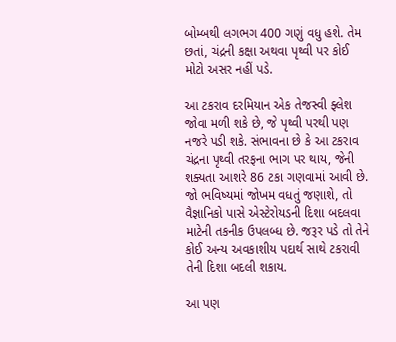બોમ્બથી લગભગ 400 ગણું વધુ હશે. તેમ છતાં, ચંદ્રની કક્ષા અથવા પૃથ્વી પર કોઈ મોટો અસર નહીં પડે.

આ ટકરાવ દરમિયાન એક તેજસ્વી ફ્લેશ જોવા મળી શકે છે, જે પૃથ્વી પરથી પણ નજરે પડી શકે. સંભાવના છે કે આ ટકરાવ ચંદ્રના પૃથ્વી તરફના ભાગ પર થાય, જેની શક્યતા આશરે 86 ટકા ગણવામાં આવી છે. જો ભવિષ્યમાં જોખમ વધતું જણાશે, તો વૈજ્ઞાનિકો પાસે એસ્ટેરોયડની દિશા બદલવા માટેની તકનીક ઉપલબ્ધ છે. જરૂર પડે તો તેને કોઈ અન્ય અવકાશીય પદાર્થ સાથે ટકરાવી તેની દિશા બદલી શકાય.

આ પણ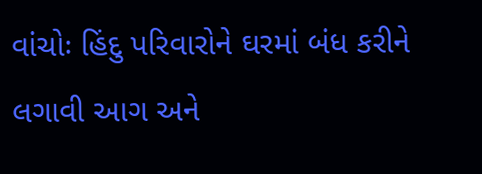વાંચોઃ હિંદુ પરિવારોને ઘરમાં બંધ કરીને લગાવી આગ અને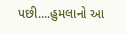પછી....હુમલાનો આ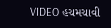VIDEO હચમચાવી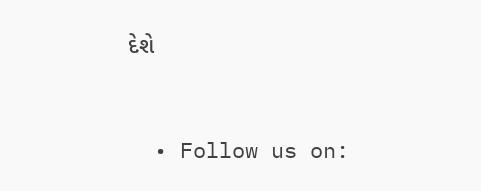દેશે


  • Follow us on: